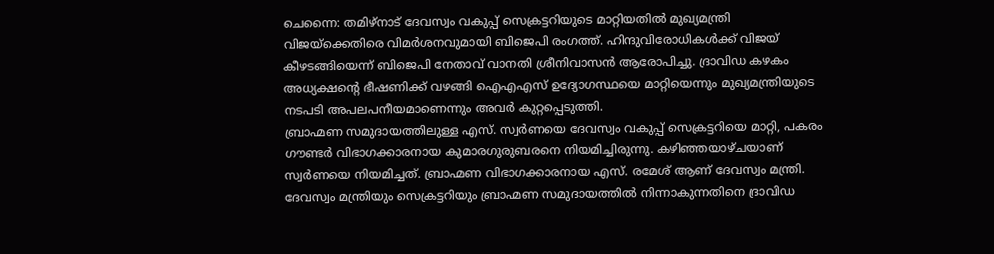ചെന്നൈ: തമിഴ്നാട് ദേവസ്വം വകുപ്പ് സെക്രട്ടറിയുടെ മാറ്റിയതിൽ മുഖ്യമന്ത്രി വിജയ്ക്കെതിരെ വിമർശനവുമായി ബിജെപി രംഗത്ത്. ഹിന്ദുവിരോധികൾക്ക് വിജയ് കീഴടങ്ങിയെന്ന് ബിജെപി നേതാവ് വാനതി ശ്രീനിവാസൻ ആരോപിച്ചു. ദ്രാവിഡ കഴകം അധ്യക്ഷന്റെ ഭീഷണിക്ക് വഴങ്ങി ഐഎഎസ് ഉദ്യോഗസ്ഥയെ മാറ്റിയെന്നും മുഖ്യമന്ത്രിയുടെ നടപടി അപലപനീയമാണെന്നും അവർ കുറ്റപ്പെടുത്തി.
ബ്രാഹ്മണ സമുദായത്തിലുള്ള എസ്. സ്വർണയെ ദേവസ്വം വകുപ്പ് സെക്രട്ടറിയെ മാറ്റി, പകരം ഗൗണ്ടർ വിഭാഗക്കാരനായ കുമാരഗുരുബരനെ നിയമിച്ചിരുന്നു. കഴിഞ്ഞയാഴ്ചയാണ് സ്വർണയെ നിയമിച്ചത്. ബ്രാഹ്മണ വിഭാഗക്കാരനായ എസ്. രമേശ് ആണ് ദേവസ്വം മന്ത്രി. ദേവസ്വം മന്ത്രിയും സെക്രട്ടറിയും ബ്രാഹ്മണ സമുദായത്തിൽ നിന്നാകുന്നതിനെ ദ്രാവിഡ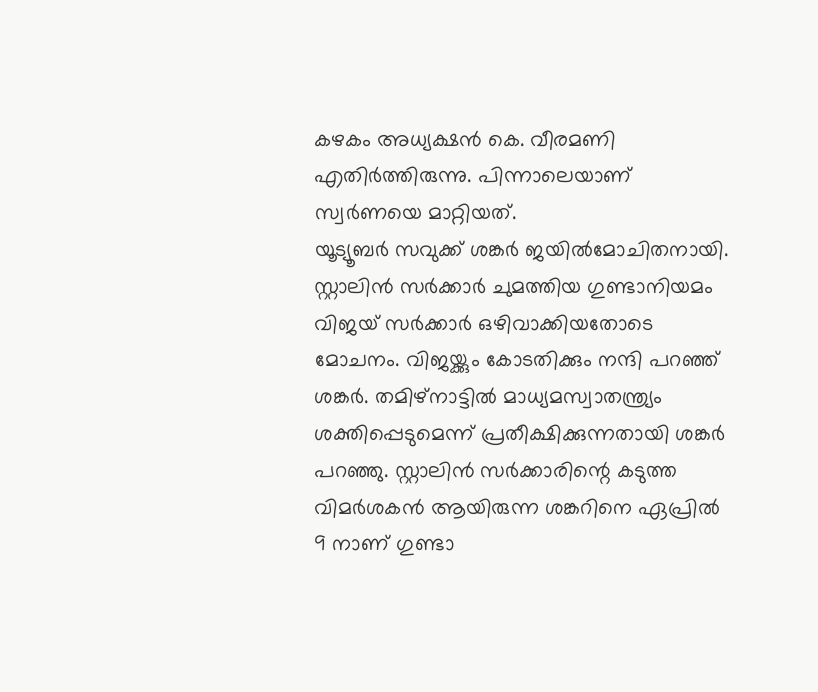കഴകം അധ്യക്ഷൻ കെ. വീരമണി എതിർത്തിരുന്നു. പിന്നാലെയാണ് സ്വർണയെ മാറ്റിയത്.
യൂട്യൂബർ സവുക്ക് ശങ്കർ ജയിൽമോചിതനായി. സ്റ്റാലിൻ സർക്കാർ ചുമത്തിയ ഗുണ്ടാനിയമം വിജയ് സർക്കാർ ഒഴിവാക്കിയതോടെ മോചനം. വിജയ്ക്കും കോടതിക്കും നന്ദി പറഞ്ഞ് ശങ്കർ. തമിഴ്നാട്ടിൽ മാധ്യമസ്വാതന്ത്ര്യം ശക്തിപ്പെടുമെന്ന് പ്രതീക്ഷിക്കുന്നതായി ശങ്കർ പറഞ്ഞു. സ്റ്റാലിൻ സർക്കാരിന്റെ കടുത്ത വിമർശകൻ ആയിരുന്ന ശങ്കറിനെ ഏപ്രിൽ 9 നാണ് ഗുണ്ടാ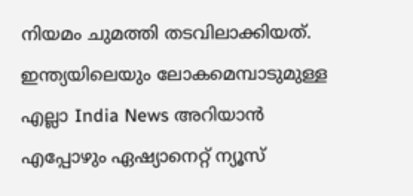നിയമം ചുമത്തി തടവിലാക്കിയത്.
ഇന്ത്യയിലെയും ലോകമെമ്പാടുമുള്ള എല്ലാ India News അറിയാൻ എപ്പോഴും ഏഷ്യാനെറ്റ് ന്യൂസ്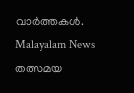വാർത്തകൾ. Malayalam News തത്സമയ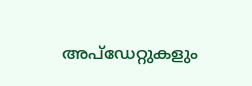അപ്ഡേറ്റുകളും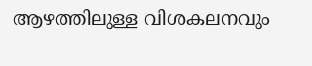ആഴത്തിലുള്ള വിശകലനവും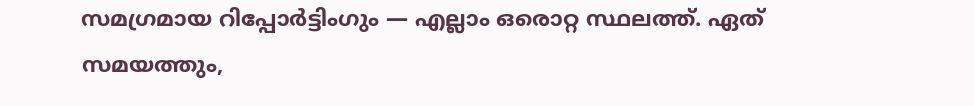സമഗ്രമായ റിപ്പോർട്ടിംഗും — എല്ലാം ഒരൊറ്റ സ്ഥലത്ത്. ഏത് സമയത്തും,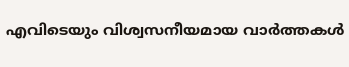എവിടെയും വിശ്വസനീയമായ വാർത്തകൾ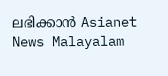ലഭിക്കാൻ Asianet News Malayalam